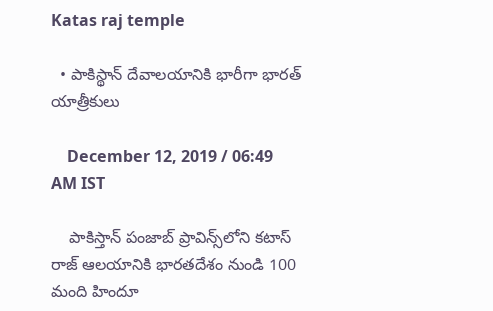Katas raj temple

  • పాకిస్థాన్‌ దేవాలయానికి భారీగా భారత్ యాత్రీకులు

    December 12, 2019 / 06:49 AM IST

    పాకిస్తాన్ పంజాబ్ ప్రావిన్స్‌లోని కటాస్ రాజ్ ఆలయానికి భారతదేశం నుండి 100 మంది హిందూ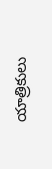యాత్రికులు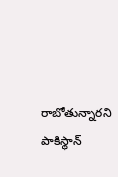రాబోతున్నారని పాకిస్థాన్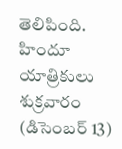తెలిపింది. హిందూ యాత్రికులు శుక్రవారం (డిసెంబర్ 13)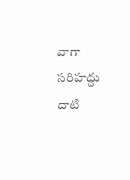వాగా సరిహద్దు దాటి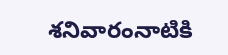శనివారంనాటికి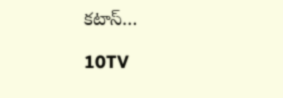కటాస్…

10TV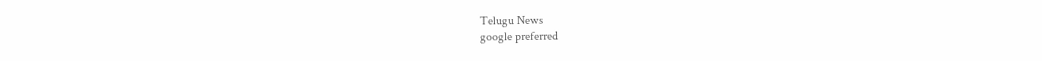Telugu News
google preferred